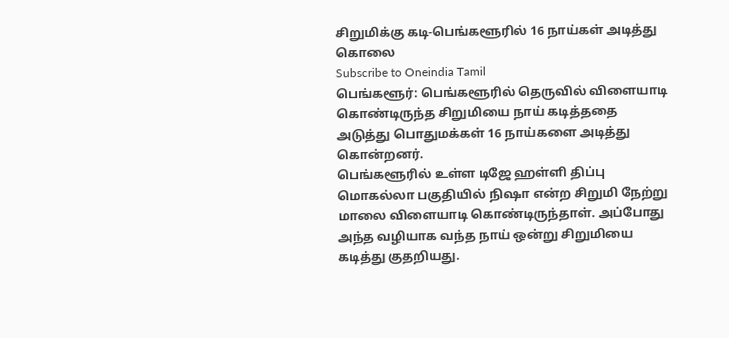சிறுமிக்கு கடி-பெங்களூரில் 16 நாய்கள் அடித்து கொலை
Subscribe to Oneindia Tamil
பெங்களூர்: பெங்களூரில் தெருவில் விளையாடி கொண்டிருந்த சிறுமியை நாய் கடித்ததை அடுத்து பொதுமக்கள் 16 நாய்களை அடித்து கொன்றனர்.
பெங்களூரில் உள்ள டிஜே ஹள்ளி திப்பு மொகல்லா பகுதியில் நிஷா என்ற சிறுமி நேற்று மாலை விளையாடி கொண்டிருந்தாள். அப்போது அந்த வழியாக வந்த நாய் ஒன்று சிறுமியை கடித்து குதறியது.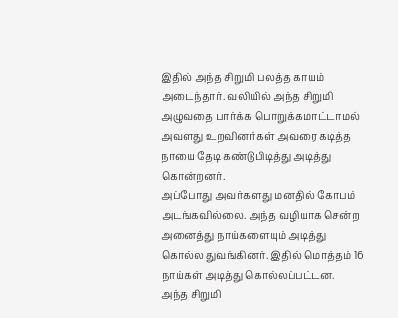இதில் அந்த சிறுமி பலத்த காயம் அடைந்தார். வலியில் அந்த சிறுமி அழுவதை பார்க்க பொறுக்கமாட்டாமல் அவளது உறவினர்கள் அவரை கடித்த நாயை தேடி கண்டுபிடித்து அடித்து கொன்றனர்.
அப்போது அவர்களது மனதில் கோபம் அடங்கவில்லை. அந்த வழியாக சென்ற அனைத்து நாய்களையும் அடித்து கொல்ல துவங்கினர். இதில் மொத்தம் 16 நாய்கள் அடித்து கொல்லப்பட்டன.
அந்த சிறுமி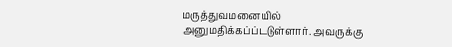மருத்துவமனையில் அனுமதிக்கப்ப்டடுள்ளார். அவருக்கு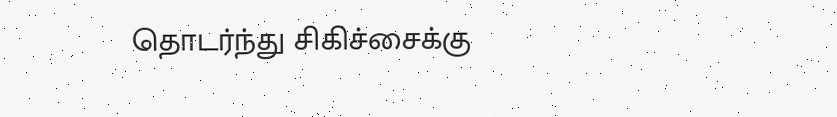தொடர்ந்து சிகிச்சைக்கு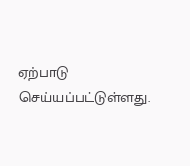ஏற்பாடு செய்யப்பட்டுள்ளது.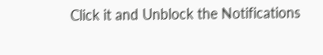Click it and Unblock the Notifications